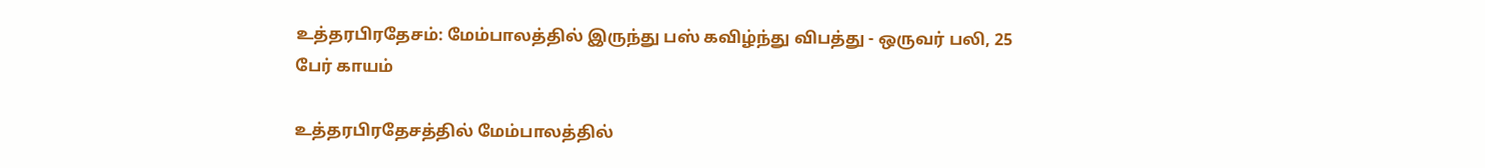உத்தரபிரதேசம்: மேம்பாலத்தில் இருந்து பஸ் கவிழ்ந்து விபத்து - ஒருவர் பலி, 25 பேர் காயம்

உத்தரபிரதேசத்தில் மேம்பாலத்தில்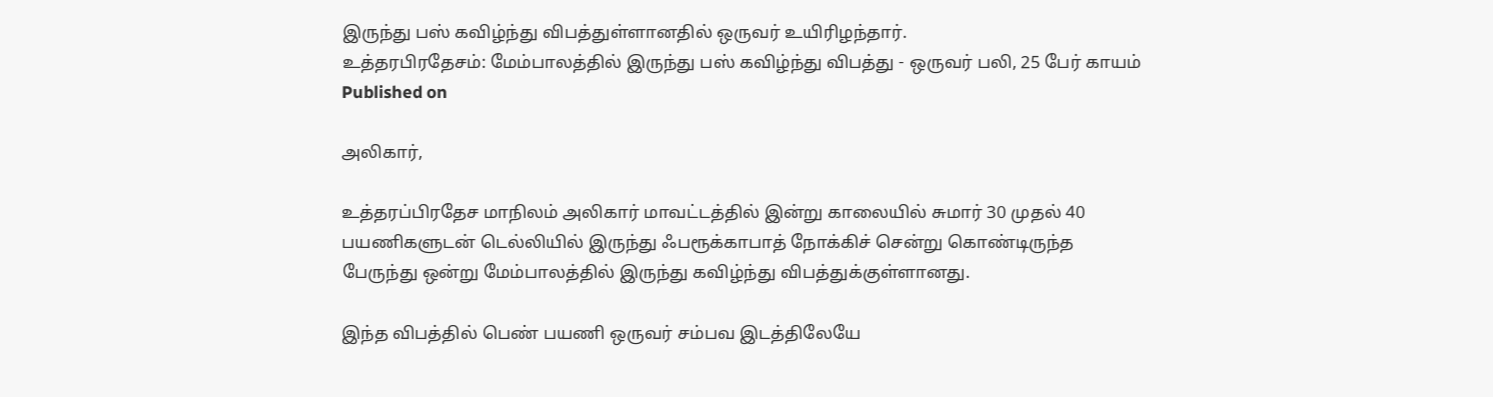இருந்து பஸ் கவிழ்ந்து விபத்துள்ளானதில் ஒருவர் உயிரிழந்தார்.
உத்தரபிரதேசம்: மேம்பாலத்தில் இருந்து பஸ் கவிழ்ந்து விபத்து - ஒருவர் பலி, 25 பேர் காயம்
Published on

அலிகார்,

உத்தரப்பிரதேச மாநிலம் அலிகார் மாவட்டத்தில் இன்று காலையில் சுமார் 30 முதல் 40 பயணிகளுடன் டெல்லியில் இருந்து ஃபரூக்காபாத் நோக்கிச் சென்று கொண்டிருந்த பேருந்து ஒன்று மேம்பாலத்தில் இருந்து கவிழ்ந்து விபத்துக்குள்ளானது.

இந்த விபத்தில் பெண் பயணி ஒருவர் சம்பவ இடத்திலேயே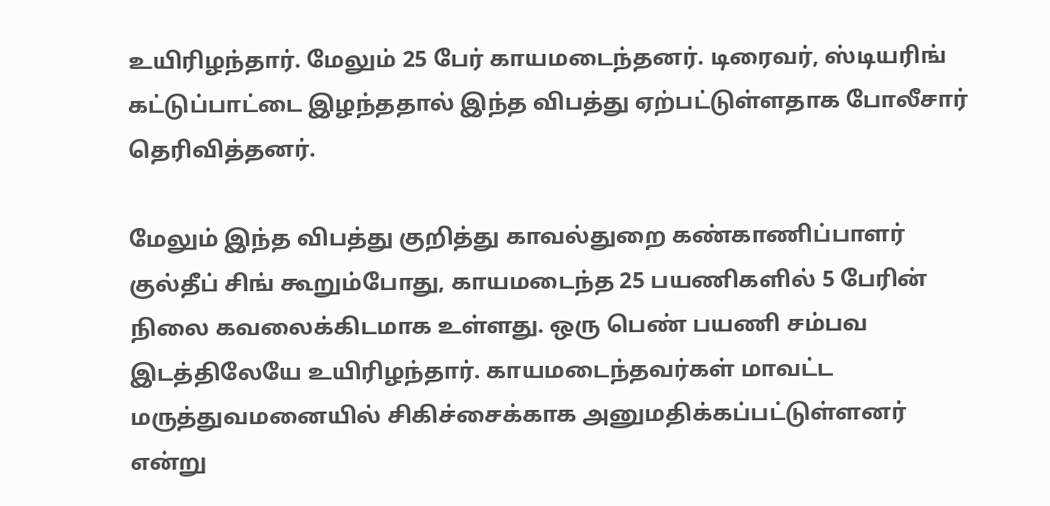உயிரிழந்தார். மேலும் 25 பேர் காயமடைந்தனர். டிரைவர், ஸ்டியரிங் கட்டுப்பாட்டை இழந்ததால் இந்த விபத்து ஏற்பட்டுள்ளதாக போலீசார் தெரிவித்தனர்.

மேலும் இந்த விபத்து குறித்து காவல்துறை கண்காணிப்பாளர் குல்தீப் சிங் கூறும்போது, காயமடைந்த 25 பயணிகளில் 5 பேரின் நிலை கவலைக்கிடமாக உள்ளது. ஒரு பெண் பயணி சம்பவ இடத்திலேயே உயிரிழந்தார். காயமடைந்தவர்கள் மாவட்ட மருத்துவமனையில் சிகிச்சைக்காக அனுமதிக்கப்பட்டுள்ளனர் என்று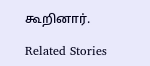கூறினார்.

Related Stories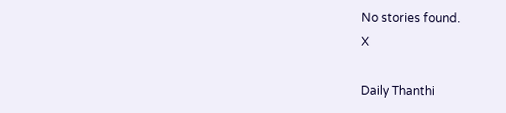No stories found.
X

Daily Thanthi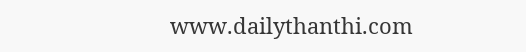www.dailythanthi.com